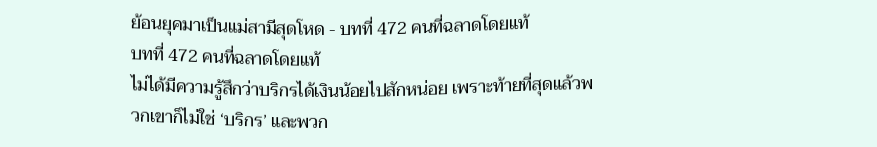ย้อนยุคมาเป็นแม่สามีสุดโหด - บทที่ 472 คนที่ฉลาดโดยแท้
บทที่ 472 คนที่ฉลาดโดยแท้
ไม่ได้มีความรู้สึกว่าบริกรได้เงินน้อยไปสักหน่อย เพราะท้ายที่สุดแล้วพวกเขาก็ไม่ใช่ ‘บริกร’ และพวก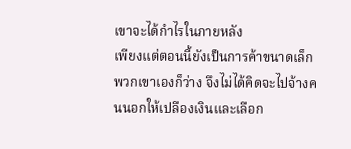เขาจะได้กำไรในภายหลัง
เพียงแต่ตอนนี้ยังเป็นการค้าขนาดเล็ก พวกเขาเองก็ว่าง จึงไม่ได้คิดจะไปจ้างคนนอกให้เปลืองเงินและเลือก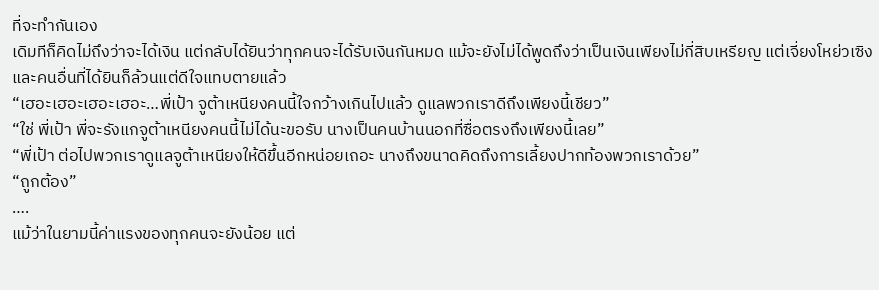ที่จะทำกันเอง
เดิมทีก็คิดไม่ถึงว่าจะได้เงิน แต่กลับได้ยินว่าทุกคนจะได้รับเงินกันหมด แม้จะยังไม่ได้พูดถึงว่าเป็นเงินเพียงไม่กี่สิบเหรียญ แต่เจี่ยงโหย่วเซิงและคนอื่นที่ได้ยินก็ล้วนแต่ดีใจแทบตายแล้ว
“เฮอะเฮอะเฮอะเฮอะ…พี่เป้า จูต้าเหนียงคนนี้ใจกว้างเกินไปแล้ว ดูแลพวกเราดีถึงเพียงนี้เชียว”
“ใช่ พี่เป้า พี่จะรังแกจูต้าเหนียงคนนี้ไม่ได้นะขอรับ นางเป็นคนบ้านนอกที่ซื่อตรงถึงเพียงนี้เลย”
“พี่เป้า ต่อไปพวกเราดูแลจูต้าเหนียงให้ดีขึ้นอีกหน่อยเถอะ นางถึงขนาดคิดถึงการเลี้ยงปากท้องพวกเราด้วย”
“ถูกต้อง”
….
แม้ว่าในยามนี้ค่าแรงของทุกคนจะยังน้อย แต่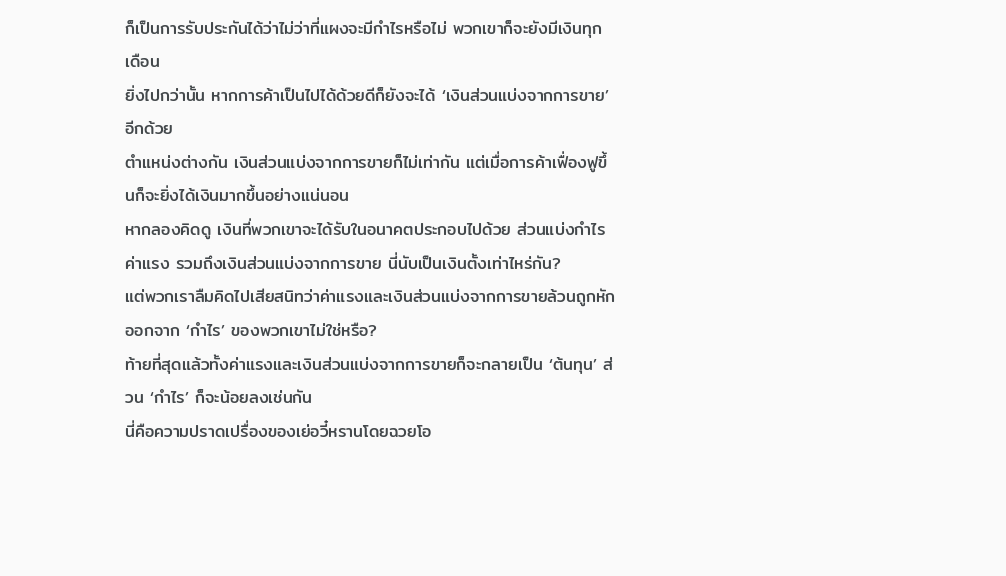ก็เป็นการรับประกันได้ว่าไม่ว่าที่แผงจะมีกำไรหรือไม่ พวกเขาก็จะยังมีเงินทุกเดือน
ยิ่งไปกว่านั้น หากการค้าเป็นไปได้ด้วยดีก็ยังจะได้ ‘เงินส่วนแบ่งจากการขาย’ อีกด้วย
ตำแหน่งต่างกัน เงินส่วนแบ่งจากการขายก็ไม่เท่ากัน แต่เมื่อการค้าเฟื่องฟูขึ้นก็จะยิ่งได้เงินมากขึ้นอย่างแน่นอน
หากลองคิดดู เงินที่พวกเขาจะได้รับในอนาคตประกอบไปด้วย ส่วนแบ่งกำไร ค่าแรง รวมถึงเงินส่วนแบ่งจากการขาย นี่นับเป็นเงินตั้งเท่าไหร่กัน?
แต่พวกเราลืมคิดไปเสียสนิทว่าค่าแรงและเงินส่วนแบ่งจากการขายล้วนถูกหักออกจาก ‘กำไร’ ของพวกเขาไม่ใช่หรือ?
ท้ายที่สุดแล้วทั้งค่าแรงและเงินส่วนแบ่งจากการขายก็จะกลายเป็น ‘ต้นทุน’ ส่วน ‘กำไร’ ก็จะน้อยลงเช่นกัน
นี่คือความปราดเปรื่องของเย่อวี๋หรานโดยฉวยโอ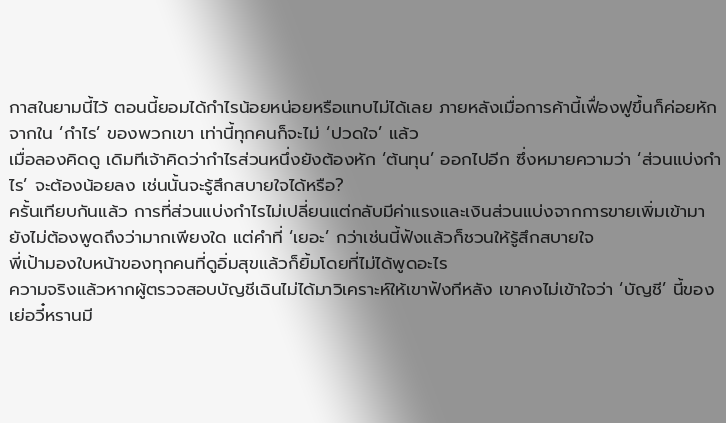กาสในยามนี้ไว้ ตอนนี้ยอมได้กำไรน้อยหน่อยหรือแทบไม่ได้เลย ภายหลังเมื่อการค้านี้เฟื่องฟูขึ้นก็ค่อยหักจากใน ‘กำไร’ ของพวกเขา เท่านี้ทุกคนก็จะไม่ ‘ปวดใจ’ แล้ว
เมื่อลองคิดดู เดิมทีเจ้าคิดว่ากำไรส่วนหนึ่งยังต้องหัก ‘ต้นทุน’ ออกไปอีก ซึ่งหมายความว่า ‘ส่วนแบ่งกำไร’ จะต้องน้อยลง เช่นนั้นจะรู้สึกสบายใจได้หรือ?
ครั้นเทียบกันแล้ว การที่ส่วนแบ่งกำไรไม่เปลี่ยนแต่กลับมีค่าแรงและเงินส่วนแบ่งจากการขายเพิ่มเข้ามา ยังไม่ต้องพูดถึงว่ามากเพียงใด แต่คำที่ ‘เยอะ’ กว่าเช่นนี้ฟังแล้วก็ชวนให้รู้สึกสบายใจ
พี่เป้ามองใบหน้าของทุกคนที่ดูอิ่มสุขแล้วก็ยิ้มโดยที่ไม่ได้พูดอะไร
ความจริงแล้วหากผู้ตรวจสอบบัญชีเฉินไม่ได้มาวิเคราะห์ให้เขาฟังทีหลัง เขาคงไม่เข้าใจว่า ‘บัญชี’ นี้ของเย่อวี๋หรานมี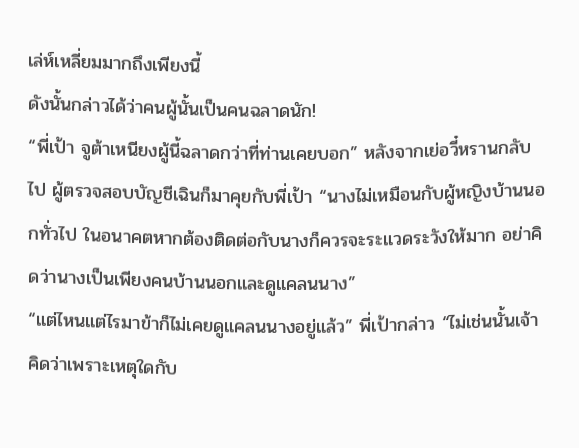เล่ห์เหลี่ยมมากถึงเพียงนี้
ดังนั้นกล่าวได้ว่าคนผู้นั้นเป็นคนฉลาดนัก!
“พี่เป้า จูต้าเหนียงผู้นี้ฉลาดกว่าที่ท่านเคยบอก” หลังจากเย่อวี๋หรานกลับไป ผู้ตรวจสอบบัญชีเฉินก็มาคุยกับพี่เป้า “นางไม่เหมือนกับผู้หญิงบ้านนอกทั่วไป ในอนาคตหากต้องติดต่อกับนางก็ควรจะระแวดระวังให้มาก อย่าคิดว่านางเป็นเพียงคนบ้านนอกและดูแคลนนาง”
“แต่ไหนแต่ไรมาข้าก็ไม่เคยดูแคลนนางอยู่แล้ว” พี่เป้ากล่าว “ไม่เช่นนั้นเจ้าคิดว่าเพราะเหตุใดกับ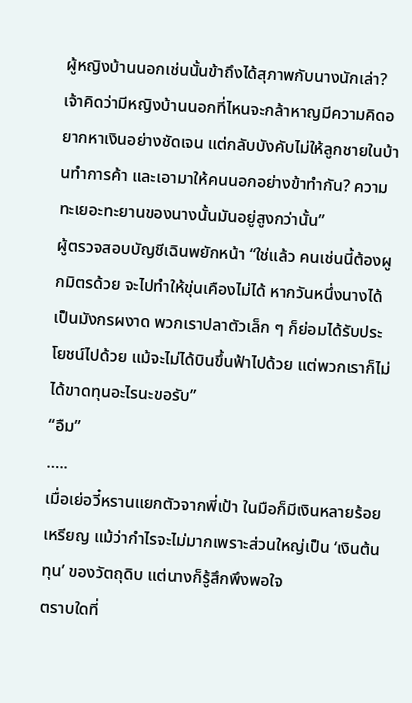ผู้หญิงบ้านนอกเช่นนั้นข้าถึงได้สุภาพกับนางนักเล่า? เจ้าคิดว่ามีหญิงบ้านนอกที่ไหนจะกล้าหาญมีความคิดอยากหาเงินอย่างชัดเจน แต่กลับบังคับไม่ให้ลูกชายในบ้านทำการค้า และเอามาให้คนนอกอย่างข้าทำกัน? ความทะเยอะทะยานของนางนั้นมันอยู่สูงกว่านั้น”
ผู้ตรวจสอบบัญชีเฉินพยักหน้า “ใช่แล้ว คนเช่นนี้ต้องผูกมิตรด้วย จะไปทำให้ขุ่นเคืองไม่ได้ หากวันหนึ่งนางได้เป็นมังกรผงาด พวกเราปลาตัวเล็ก ๆ ก็ย่อมได้รับประโยชน์ไปด้วย แม้จะไม่ได้บินขึ้นฟ้าไปด้วย แต่พวกเราก็ไม่ได้ขาดทุนอะไรนะขอรับ”
“อืม”
…..
เมื่อเย่อวี๋หรานแยกตัวจากพี่เป้า ในมือก็มีเงินหลายร้อยเหรียญ แม้ว่ากำไรจะไม่มากเพราะส่วนใหญ่เป็น ‘เงินต้นทุน’ ของวัตถุดิบ แต่นางก็รู้สึกพึงพอใจ
ตราบใดที่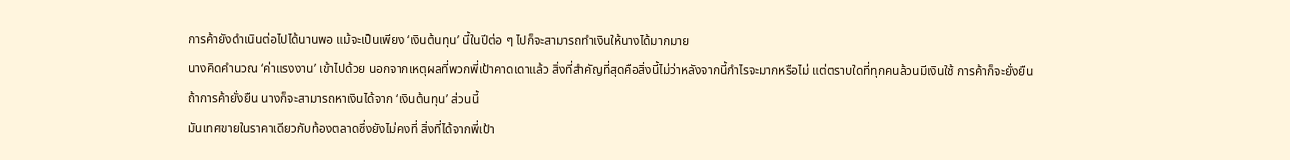การค้ายังดำเนินต่อไปได้นานพอ แม้จะเป็นเพียง ‘เงินต้นทุน’ นี้ในปีต่อ ๆ ไปก็จะสามารถทำเงินให้นางได้มากมาย
นางคิดคำนวณ ‘ค่าแรงงาน’ เข้าไปด้วย นอกจากเหตุผลที่พวกพี่เป้าคาดเดาแล้ว สิ่งที่สำคัญที่สุดคือสิ่งนี้ไม่ว่าหลังจากนี้กำไรจะมากหรือไม่ แต่ตราบใดที่ทุกคนล้วนมีเงินใช้ การค้าก็จะยั่งยืน
ถ้าการค้ายั่งยืน นางก็จะสามารถหาเงินได้จาก ‘เงินต้นทุน’ ส่วนนี้
มันเทศขายในราคาเดียวกับท้องตลาดซึ่งยังไม่คงที่ สิ่งที่ได้จากพี่เป้า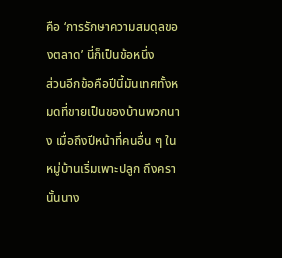คือ ‘การรักษาความสมดุลของตลาด’ นี่ก็เป็นข้อหนึ่ง
ส่วนอีกข้อคือปีนี้มันเทศทั้งหมดที่ขายเป็นของบ้านพวกนาง เมื่อถึงปีหน้าที่คนอื่น ๆ ในหมู่บ้านเริ่มเพาะปลูก ถึงครานั้นนาง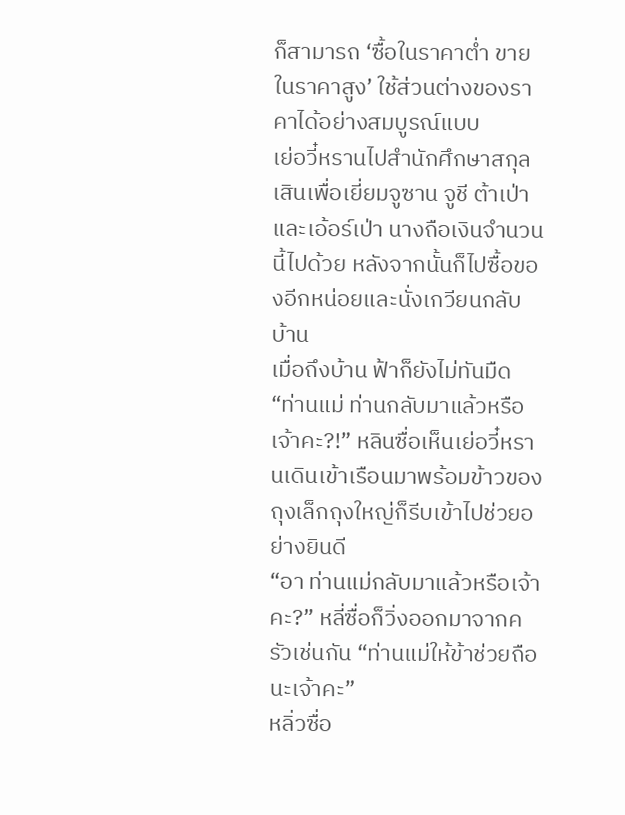ก็สามารถ ‘ซื้อในราคาต่ำ ขายในราคาสูง’ ใช้ส่วนต่างของราคาได้อย่างสมบูรณ์แบบ
เย่อวี๋หรานไปสำนักศึกษาสกุลเสินเพื่อเยี่ยมจูซาน จูชี ต้าเป่า และเอ้อร์เป่า นางถือเงินจำนวนนี้ไปด้วย หลังจากนั้นก็ไปซื้อของอีกหน่อยและนั่งเกวียนกลับบ้าน
เมื่อถึงบ้าน ฟ้าก็ยังไม่ทันมืด
“ท่านแม่ ท่านกลับมาแล้วหรือเจ้าคะ?!” หลินซื่อเห็นเย่อวี๋หรานเดินเข้าเรือนมาพร้อมข้าวของถุงเล็กถุงใหญ่ก็รีบเข้าไปช่วยอย่างยินดี
“อา ท่านแม่กลับมาแล้วหรือเจ้าคะ?” หลี่ซื่อก็วิ่งออกมาจากครัวเช่นกัน “ท่านแม่ให้ข้าช่วยถือนะเจ้าคะ”
หลิ่วซื่อ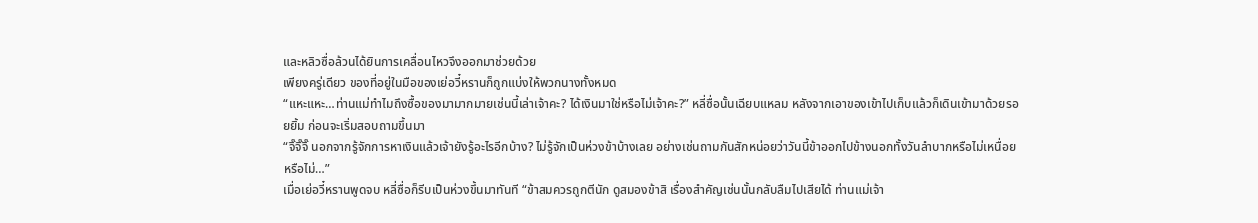และหลิวซื่อล้วนได้ยินการเคลื่อนไหวจึงออกมาช่วยด้วย
เพียงครู่เดียว ของที่อยู่ในมือของเย่อวี๋หรานก็ถูกแบ่งให้พวกนางทั้งหมด
“แหะแหะ…ท่านแม่ทำไมถึงซื้อของมามากมายเช่นนี้เล่าเจ้าคะ? ได้เงินมาใช่หรือไม่เจ้าคะ?” หลี่ซื่อนั้นเฉียบแหลม หลังจากเอาของเข้าไปเก็บแล้วก็เดินเข้ามาด้วยรอยยิ้ม ก่อนจะเริ่มสอบถามขึ้นมา
“จิ๊จิ๊จิ๊ นอกจากรู้จักการหาเงินแล้วเจ้ายังรู้อะไรอีกบ้าง? ไม่รู้จักเป็นห่วงข้าบ้างเลย อย่างเช่นถามกันสักหน่อยว่าวันนี้ข้าออกไปข้างนอกทั้งวันลำบากหรือไม่เหนื่อยหรือไม่…”
เมื่อเย่อวี๋หรานพูดจบ หลี่ซื่อก็รีบเป็นห่วงขึ้นมาทันที “ข้าสมควรถูกตีนัก ดูสมองข้าสิ เรื่องสำคัญเช่นนั้นกลับลืมไปเสียได้ ท่านแม่เจ้า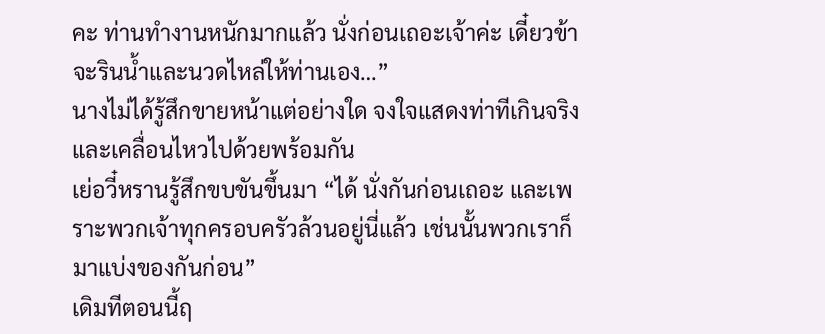คะ ท่านทำงานหนักมากแล้ว นั่งก่อนเถอะเจ้าค่ะ เดี๋ยวข้าจะรินน้ำและนวดไหล่ให้ท่านเอง…”
นางไม่ได้รู้สึกขายหน้าแต่อย่างใด จงใจแสดงท่าทีเกินจริงและเคลื่อนไหวไปด้วยพร้อมกัน
เย่อวี๋หรานรู้สึกขบขันขึ้นมา “ได้ นั่งกันก่อนเถอะ และเพราะพวกเจ้าทุกครอบครัวล้วนอยู่นี่แล้ว เช่นนั้นพวกเราก็มาแบ่งของกันก่อน”
เดิมทีตอนนี้ฤ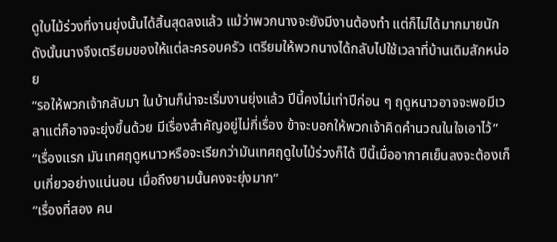ดูใบไม้ร่วงที่งานยุ่งนั้นได้สิ้นสุดลงแล้ว แม้ว่าพวกนางจะยังมีงานต้องทำ แต่ก็ไม่ได้มากมายนัก
ดังนั้นนางจึงเตรียมของให้แต่ละครอบครัว เตรียมให้พวกนางได้กลับไปใช้เวลาที่บ้านเดิมสักหน่อย
“รอให้พวกเจ้ากลับมา ในบ้านก็น่าจะเริ่มงานยุ่งแล้ว ปีนี้คงไม่เท่าปีก่อน ๆ ฤดูหนาวอาจจะพอมีเวลาแต่ก็อาจจะยุ่งขึ้นด้วย มีเรื่องสำคัญอยู่ไม่กี่เรื่อง ข้าจะบอกให้พวกเจ้าคิดคำนวณในใจเอาไว้”
“เรื่องแรก มันเทศฤดูหนาวหรือจะเรียกว่ามันเทศฤดูใบไม้ร่วงก็ได้ ปีนี้เมื่ออากาศเย็นลงจะต้องเก็บเกี่ยวอย่างแน่นอน เมื่อถึงยามนั้นคงจะยุ่งมาก”
“เรื่องที่สอง คน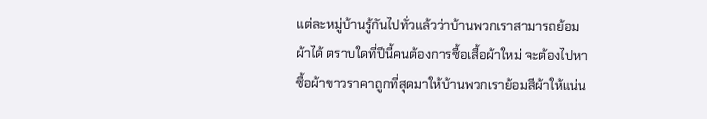แต่ละหมู่บ้านรู้กันไปทั่วแล้วว่าบ้านพวกเราสามารถย้อมผ้าได้ ตราบใดที่ปีนี้คนต้องการซื้อเสื้อผ้าใหม่ จะต้องไปหาซื้อผ้าขาวราคาถูกที่สุดมาให้บ้านพวกเราย้อมสีผ้าให้แน่น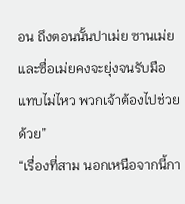อน ถึงตอนนั้นปาเม่ย ซานเม่ย และซื่อเม่ยคงจะยุ่งจนรับมือแทบไม่ไหว พวกเจ้าต้องไปช่วยด้วย”
“เรื่องที่สาม นอกเหนือจากนี้กา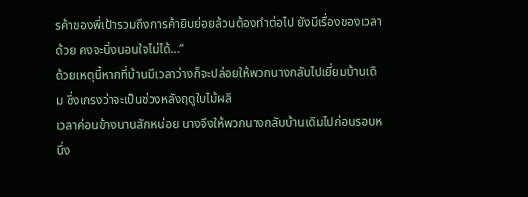รค้าของพี่เป้ารวมถึงการค้ายิบย่อยล้วนต้องทำต่อไป ยังมีเรื่องของเวลาด้วย คงจะนิ่งนอนใจไม่ได้…”
ด้วยเหตุนี้หากที่บ้านมีเวลาว่างก็จะปล่อยให้พวกนางกลับไปเยี่ยมบ้านเดิม ซึ่งเกรงว่าจะเป็นช่วงหลังฤดูใบไม้ผลิ
เวลาค่อนข้างนานสักหน่อย นางจึงให้พวกนางกลับบ้านเดิมไปก่อนรอบหนึ่ง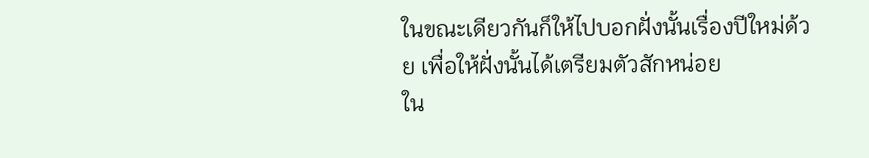ในขณะเดียวกันก็ให้ไปบอกฝั่งนั้นเรื่องปีใหม่ด้วย เพื่อให้ฝั่งนั้นได้เตรียมตัวสักหน่อย
ใน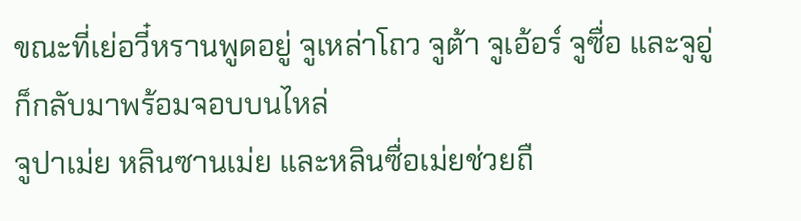ขณะที่เย่อวี๋หรานพูดอยู่ จูเหล่าโถว จูต้า จูเอ้อร์ จูซื่อ และจูอู่ก็กลับมาพร้อมจอบบนไหล่
จูปาเม่ย หลินซานเม่ย และหลินซื่อเม่ยช่วยถื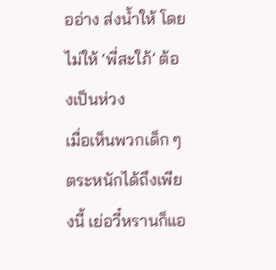ออ่าง ส่งน้ำให้ โดยไม่ให้ ‘พี่สะใภ้’ ต้องเป็นห่วง
เมื่อเห็นพวกเด็ก ๆ ตระหนักได้ถึงเพียงนี้ เย่อวี๋หรานก็แอ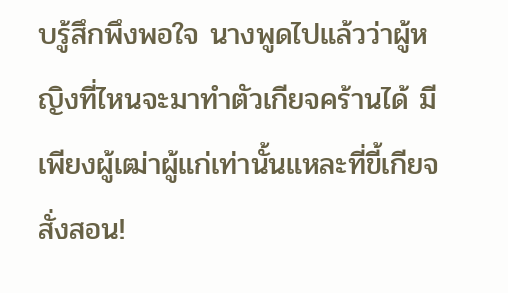บรู้สึกพึงพอใจ นางพูดไปแล้วว่าผู้หญิงที่ไหนจะมาทำตัวเกียจคร้านได้ มีเพียงผู้เฒ่าผู้แก่เท่านั้นแหละที่ขี้เกียจสั่งสอน!